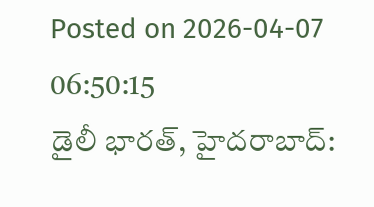Posted on 2026-04-07 06:50:15
డైలీ భారత్, హైదరాబాద్: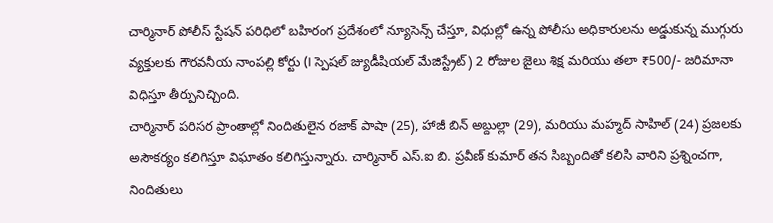చార్మినార్ పోలీస్ స్టేషన్ పరిధిలో బహిరంగ ప్రదేశంలో న్యూసెన్స్ చేస్తూ, విధుల్లో ఉన్న పోలీసు అధికారులను అడ్డుకున్న ముగ్గురు వ్యక్తులకు గౌరవనీయ నాంపల్లి కోర్టు (I స్పెషల్ జ్యుడీషియల్ మేజిస్ట్రేట్) 2 రోజుల జైలు శిక్ష మరియు తలా ₹500/- జరిమానా విధిస్తూ తీర్పునిచ్చింది.
చార్మినార్ పరిసర ప్రాంతాల్లో నిందితులైన రజాక్ పాషా (25), హాజీ బిన్ అబ్దుల్లా (29), మరియు మహ్మద్ సాహిల్ (24) ప్రజలకు అసౌకర్యం కలిగిస్తూ విఘాతం కలిగిస్తున్నారు. చార్మినార్ ఎస్.ఐ బి. ప్రవీణ్ కుమార్ తన సిబ్బందితో కలిసి వారిని ప్రశ్నించగా, నిందితులు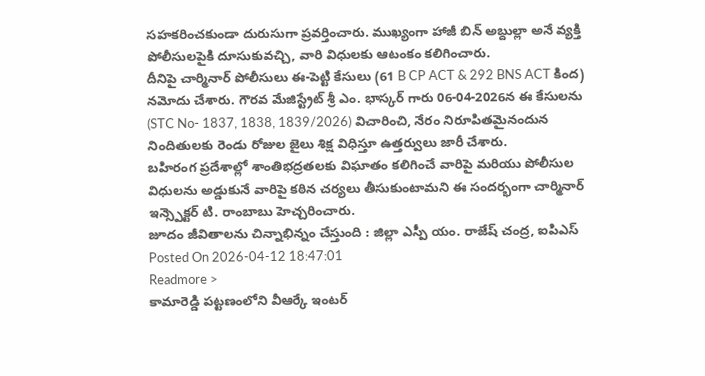సహకరించకుండా దురుసుగా ప్రవర్తించారు. ముఖ్యంగా హాజీ బిన్ అబ్దుల్లా అనే వ్యక్తి పోలీసులపైకి దూసుకువచ్చి, వారి విధులకు ఆటంకం కలిగించారు.
దీనిపై చార్మినార్ పోలీసులు ఈ-పెట్టి కేసులు (61 B CP ACT & 292 BNS ACT కింద) నమోదు చేశారు. గౌరవ మేజిస్ట్రేట్ శ్రీ ఎం. భాస్కర్ గారు 06-04-2026న ఈ కేసులను (STC No- 1837, 1838, 1839/2026) విచారించి, నేరం నిరూపితమైనందున నిందితులకు రెండు రోజుల జైలు శిక్ష విధిస్తూ ఉత్తర్వులు జారీ చేశారు.
బహిరంగ ప్రదేశాల్లో శాంతిభద్రతలకు విఘాతం కలిగించే వారిపై మరియు పోలీసుల విధులను అడ్డుకునే వారిపై కఠిన చర్యలు తీసుకుంటామని ఈ సందర్భంగా చార్మినార్ ఇన్స్పెక్టర్ టి. రాంబాబు హెచ్చరించారు.
జూదం జీవితాలను చిన్నాభిన్నం చేస్తుంది : జిల్లా ఎస్పీ యం. రాజేష్ చంద్ర, ఐపిఎస్
Posted On 2026-04-12 18:47:01
Readmore >
కామారెడ్డి పట్టణంలోని వీఆర్కే ఇంటర్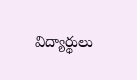విద్యార్థులు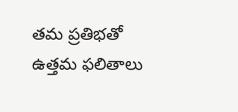తమ ప్రతిభతో ఉత్తమ ఫలితాలు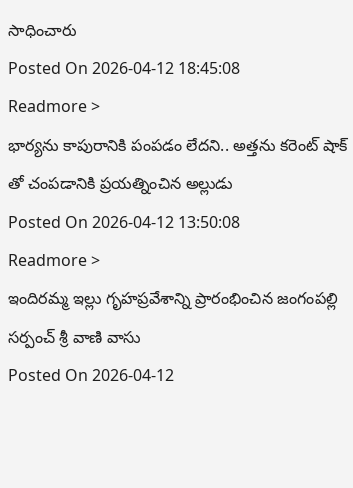సాధించారు
Posted On 2026-04-12 18:45:08
Readmore >
భార్యను కాపురానికి పంపడం లేదని.. అత్తను కరెంట్ షాక్ తో చంపడానికి ప్రయత్నించిన అల్లుడు
Posted On 2026-04-12 13:50:08
Readmore >
ఇందిరమ్మ ఇల్లు గృహప్రవేశాన్ని ప్రారంభించిన జంగంపల్లి సర్పంచ్ శ్రీ వాణి వాసు
Posted On 2026-04-12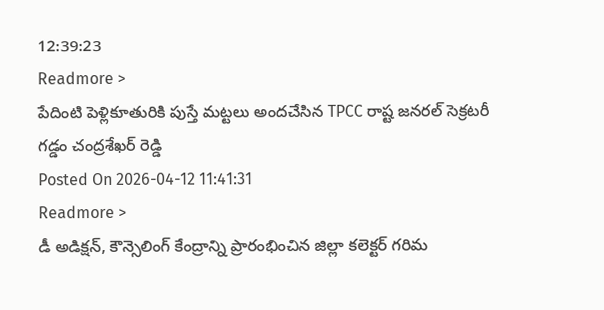12:39:23
Readmore >
పేదింటి పెళ్లికూతురికి పుస్తే మట్టలు అందచేసిన TPCC రాష్ట జనరల్ సెక్రటరీ గడ్డం చంద్రశేఖర్ రెడ్డి
Posted On 2026-04-12 11:41:31
Readmore >
డీ అడిక్షన్, కౌన్సెలింగ్ కేంద్రాన్ని ప్రారంభించిన జిల్లా కలెక్టర్ గరిమ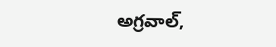అగ్రవాల్,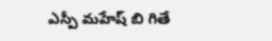ఎస్పీ మహేష్ బి గితే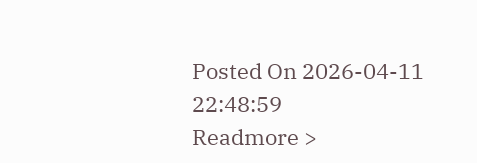Posted On 2026-04-11 22:48:59
Readmore >